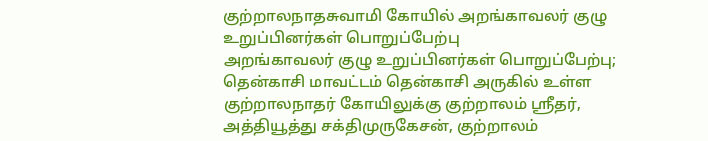குற்றாலநாதசுவாமி கோயில் அறங்காவலர் குழு உறுப்பினர்கள் பொறுப்பேற்பு
அறங்காவலர் குழு உறுப்பினர்கள் பொறுப்பேற்பு;
தென்காசி மாவட்டம் தென்காசி அருகில் உள்ள குற்றாலநாதர் கோயிலுக்கு குற்றாலம் ஸ்ரீதர், அத்தியூத்து சக்திமுருகேசன், குற்றாலம்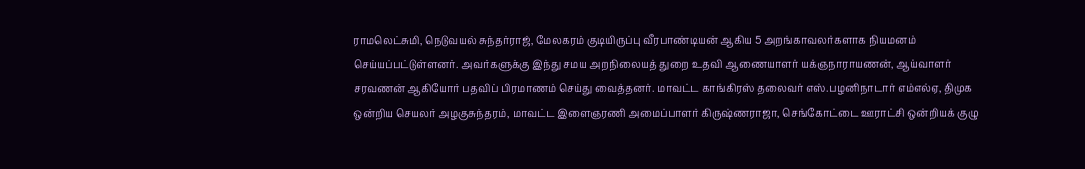ராமலெட்சுமி, நெடுவயல் சுந்தர்ராஜ், மேலகரம் குடியிருப்பு வீரபாண்டியன் ஆகிய 5 அறங்காவலர்களாக நியமனம் செய்யப்பட்டுள்ளனர். அவர்களுக்கு இந்து சமய அறநிலையத் துறை உதவி ஆணையாளர் யக்ஞநாராயணன், ஆய்வாளர் சரவணன் ஆகியோர் பதவிப் பிரமாணம் செய்து வைத்தனர். மாவட்ட காங்கிரஸ் தலைவர் எஸ்.பழனிநாடார் எம்எல்ஏ, திமுக ஒன்றிய செயலர் அழகுசுந்தரம், மாவட்ட இளைஞரணி அமைப்பாளர் கிருஷ்ணராஜா, செங்கோட்டை ஊராட்சி ஒன்றியக் குழு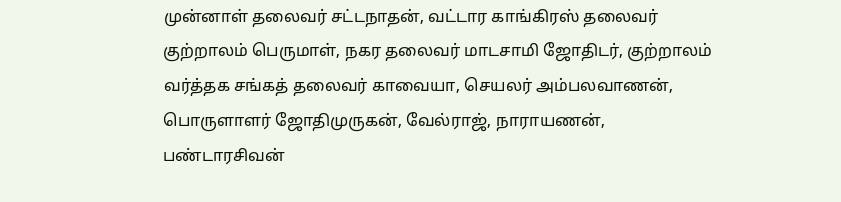முன்னாள் தலைவர் சட்டநாதன், வட்டார காங்கிரஸ் தலைவர் குற்றாலம் பெருமாள், நகர தலைவர் மாடசாமி ஜோதிடர், குற்றாலம் வர்த்தக சங்கத் தலைவர் காவையா, செயலர் அம்பலவாணன், பொருளாளர் ஜோதிமுருகன், வேல்ராஜ், நாராயணன், பண்டாரசிவன்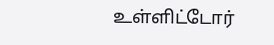உள்ளிட்டோர்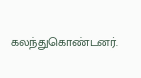கலந்துகொண்டனர்.